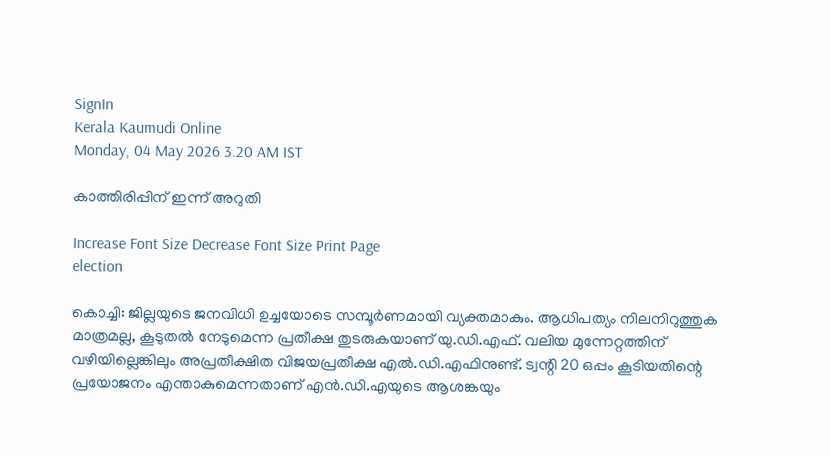SignIn
Kerala Kaumudi Online
Monday, 04 May 2026 3.20 AM IST

കാത്തിരിപ്പിന് ഇന്ന് അറുതി

Increase Font Size Decrease Font Size Print Page
election

കൊച്ചി: ജില്ലയുടെ ജനവിധി ഉച്ചയോടെ സമ്പൂർണമായി വ്യക്തമാകും. ആധിപത്യം നിലനിറുത്തുക മാത്രമല്ല, കൂടുതൽ നേടുമെന്ന പ്രതീക്ഷ തുടരുകയാണ് യു.ഡി.എഫ്. വലിയ മുന്നേറ്റത്തിന് വഴിയില്ലെങ്കിലും അപ്രതീക്ഷിത വിജയപ്രതീക്ഷ എൽ.ഡി.എഫിനുണ്ട്. ട്വന്റി 20 ഒപ്പം കൂടിയതിന്റെ പ്രയോജനം എന്താകുമെന്നതാണ് എൻ.ഡി.എയുടെ ആശങ്കയും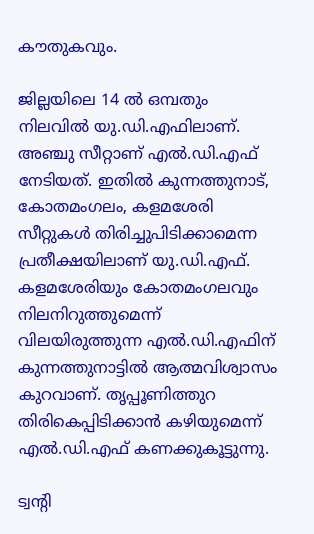കൗതുകവും.

ജില്ലയിലെ 14 ൽ ഒമ്പതും നിലവിൽ യു.ഡി.എഫിലാണ്. അഞ്ചു സീറ്റാണ് എൽ.ഡി.എഫ് നേടിയത്. ഇതിൽ കുന്നത്തുനാട്, കോതമംഗലം, കളമശേരി സീറ്റുകൾ തിരിച്ചുപിടിക്കാമെന്ന പ്രതീക്ഷയിലാണ് യു.ഡി.എഫ്. കളമശേരിയും കോതമംഗലവും നിലനിറുത്തുമെന്ന് വിലയിരുത്തുന്ന എൽ.ഡി.എഫിന് കുന്നത്തുനാട്ടിൽ ആത്മവിശ്വാസം കുറവാണ്. തൃപ്പൂണിത്തുറ തിരികെപ്പിടിക്കാൻ കഴിയുമെന്ന് എൽ.ഡി.എഫ് കണക്കുകൂട്ടുന്നു.

ട്വന്റി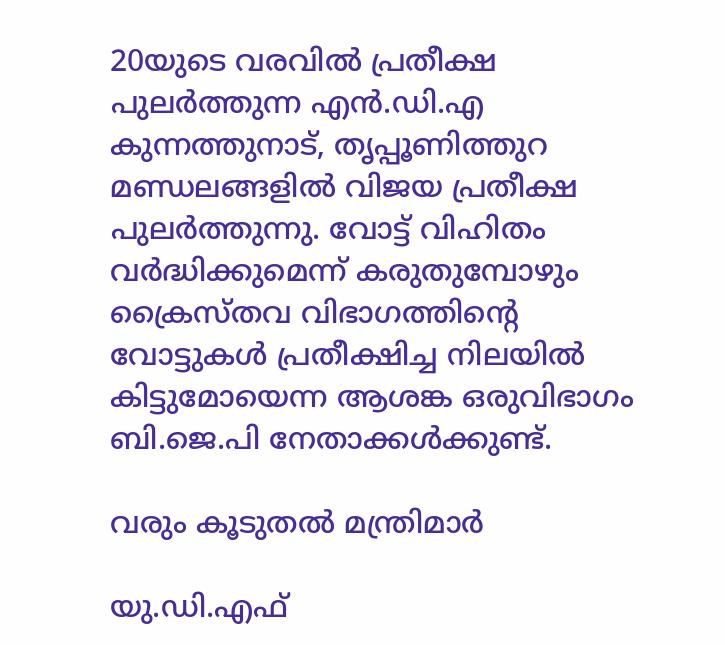20യുടെ വരവിൽ പ്രതീക്ഷ പുലർത്തുന്ന എൻ.ഡി.എ കുന്നത്തുനാട്, തൃപ്പൂണിത്തുറ മണ്ഡലങ്ങളിൽ വിജയ പ്രതീക്ഷ പുലർത്തുന്നു. വോട്ട് വിഹിതം വർദ്ധിക്കുമെന്ന് കരുതുമ്പോഴും ക്രൈസ്‌തവ വിഭാഗത്തിന്റെ വോട്ടുകൾ പ്രതീക്ഷിച്ച നിലയിൽ കിട്ടുമോയെന്ന ആശങ്ക ഒരുവിഭാഗം ബി.ജെ.പി നേതാക്കൾക്കുണ്ട്.

വരും കൂടുതൽ മന്ത്രിമാർ

യു.ഡി.എഫ്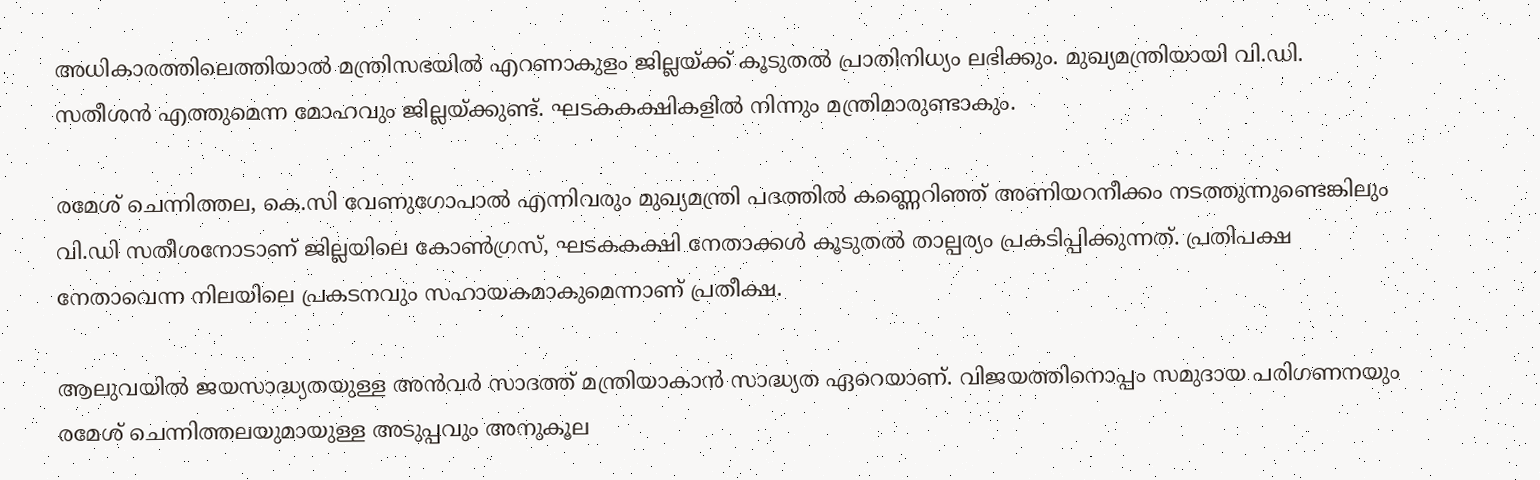അധികാരത്തിലെത്തിയാൽ മന്ത്രിസഭയിൽ എറണാകുളം ജില്ലയ്‌ക്ക് കൂടുതൽ പ്രാതിനിധ്യം ലഭിക്കും. മുഖ്യമന്ത്രിയായി വി.ഡി. സതീശൻ എത്തുമെന്ന മോഹവും ജില്ലയ്‌ക്കുണ്ട്. ഘടകകക്ഷികളിൽ നിന്നും മന്ത്രിമാരുണ്ടാകും.

രമേശ് ചെന്നിത്തല, കെ.സി വേണുഗോപാൽ എന്നിവരും മുഖ്യമന്ത്രി പദത്തിൽ കണ്ണെറിഞ്ഞ് അണിയറനീക്കം നടത്തുന്നുണ്ടെങ്കിലും വി.ഡി സതീശനോടാണ് ജില്ലയിലെ കോൺഗ്രസ്, ഘടകകക്ഷി നേതാക്കൾ കൂടുതൽ താല്പര്യം പ്രകടിപ്പിക്കുന്നത്. പ്രതിപക്ഷ നേതാവെന്ന നിലയിലെ പ്രകടനവും സഹായകമാകുമെന്നാണ് പ്രതീക്ഷ.

ആലുവയിൽ ജയസാദ്ധ്യതയുള്ള അൻവർ സാദത്ത് മന്ത്രിയാകാൻ സാദ്ധ്യത ഏറെയാണ്. വിജയത്തിനൊപ്പം സമുദായ പരിഗണനയും രമേശ് ചെന്നിത്തലയുമായുള്ള അടുപ്പവും അനുകൂല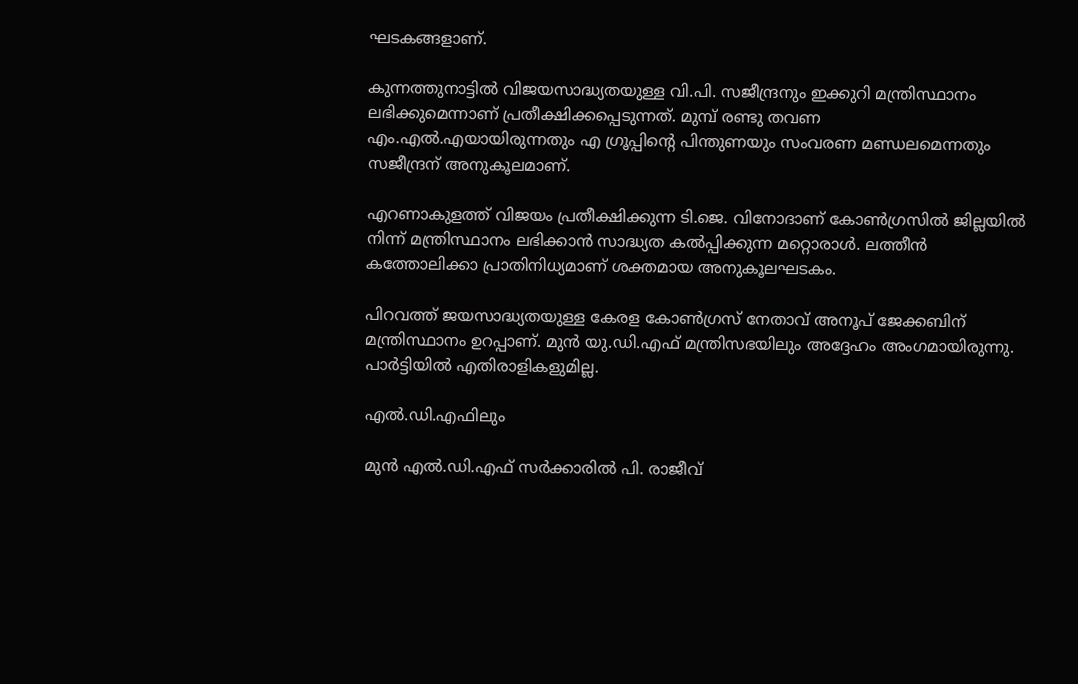ഘടകങ്ങളാണ്.

കുന്നത്തുനാട്ടിൽ വിജയസാദ്ധ്യതയുള്ള വി.പി. സജീന്ദ്രനും ഇക്കുറി മന്ത്രിസ്ഥാനം ലഭിക്കുമെന്നാണ് പ്രതീക്ഷിക്കപ്പെടുന്നത്. മുമ്പ് രണ്ടു തവണ എം.എൽ.എയായിരുന്നതും എ ഗ്രൂപ്പിന്റെ പിന്തുണയും സംവരണ മണ്ഡലമെന്നതും സജീന്ദ്രന് അനുകൂലമാണ്.

എറണാകുളത്ത് വിജയം പ്രതീക്ഷിക്കുന്ന ടി.ജെ. വിനോദാണ് കോൺഗ്രസിൽ ജില്ലയിൽ നിന്ന് മന്ത്രിസ്ഥാനം ലഭിക്കാൻ സാദ്ധ്യത കൽപ്പിക്കുന്ന മറ്റൊരാൾ. ലത്തീൻ കത്തോലിക്കാ പ്രാതിനിധ്യമാണ് ശക്തമായ അനുകൂലഘടകം.

പിറവത്ത് ജയസാദ്ധ്യതയുള്ള കേരള കോൺഗ്രസ് നേതാവ് അനൂപ് ജേക്കബിന് മന്ത്രിസ്ഥാനം ഉറപ്പാണ്. മുൻ യു.ഡി.എഫ് മന്ത്രിസഭയിലും അദ്ദേഹം അംഗമായിരുന്നു. പാർട്ടിയിൽ എതിരാളികളുമില്ല.

എൽ.ഡി.എഫിലും

മുൻ എൽ.ഡി.എഫ് സർക്കാരിൽ പി. രാജീവ്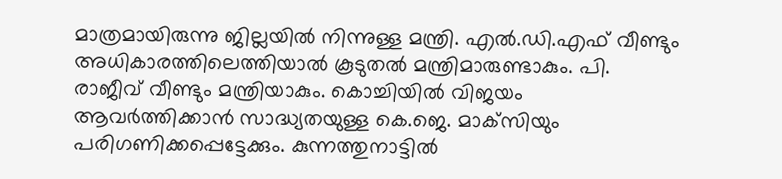മാത്രമായിരുന്നു ജില്ലയിൽ നിന്നുള്ള മന്ത്രി. എൽ.ഡി.എഫ് വീണ്ടും അധികാരത്തിലെത്തിയാൽ കൂടുതൽ മന്ത്രിമാരുണ്ടാകും. പി. രാജീവ് വീണ്ടും മന്ത്രിയാകും. കൊച്ചിയിൽ വിജയം ആവർത്തിക്കാൻ സാദ്ധ്യതയുള്ള കെ.ജെ. മാക്‌സിയും പരിഗണിക്കപ്പെട്ടേക്കും. കുന്നത്തുനാട്ടിൽ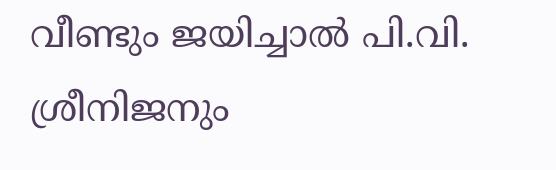വീണ്ടും ജയിച്ചാൽ പി.വി. ശ്രീനിജനും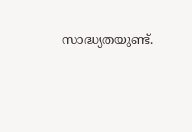സാദ്ധ്യതയുണ്ട്.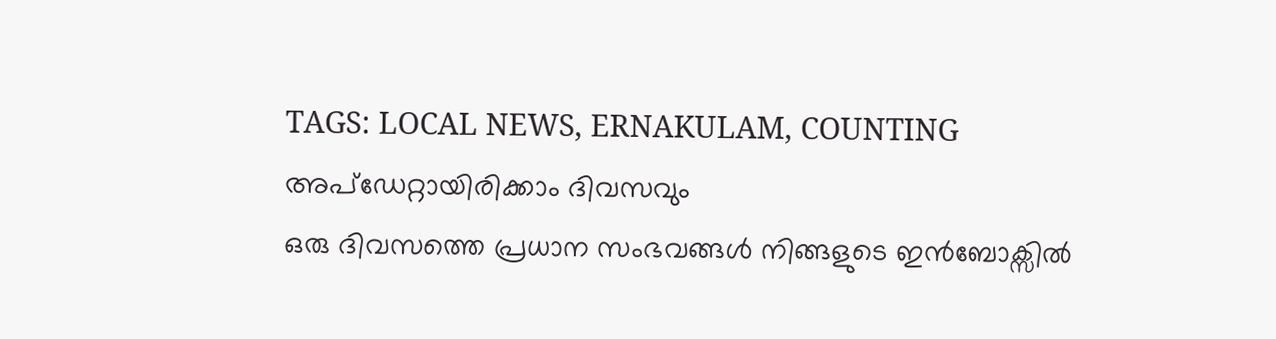TAGS: LOCAL NEWS, ERNAKULAM, COUNTING
അപ്ഡേറ്റായിരിക്കാം ദിവസവും
ഒരു ദിവസത്തെ പ്രധാന സംഭവങ്ങൾ നിങ്ങളുടെ ഇൻബോക്സിൽ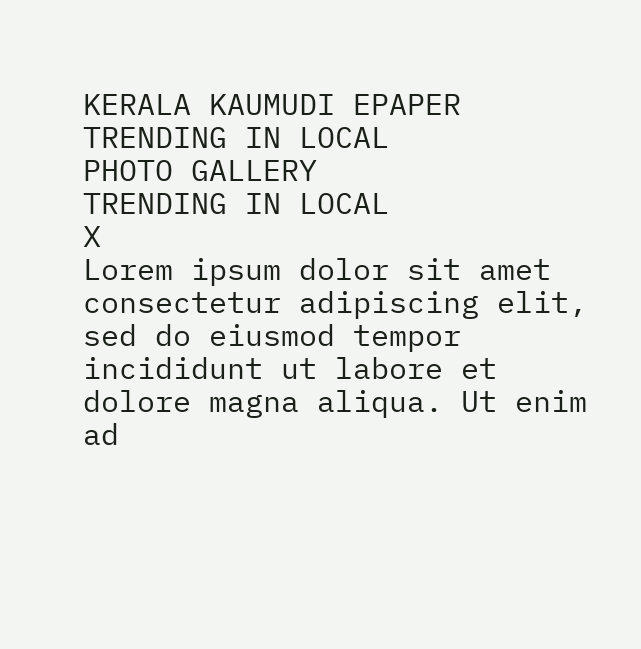KERALA KAUMUDI EPAPER
TRENDING IN LOCAL
PHOTO GALLERY
TRENDING IN LOCAL
X
Lorem ipsum dolor sit amet
consectetur adipiscing elit, sed do eiusmod tempor incididunt ut labore et dolore magna aliqua. Ut enim ad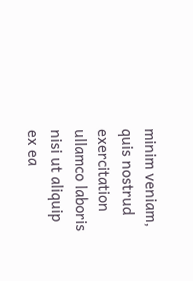minim veniam, quis nostrud exercitation ullamco laboris nisi ut aliquip ex ea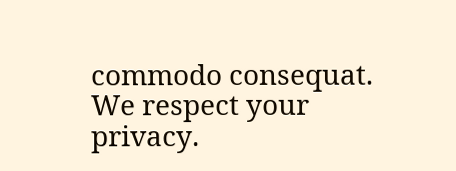commodo consequat.
We respect your privacy.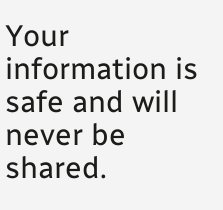Your information is safe and will never be shared.